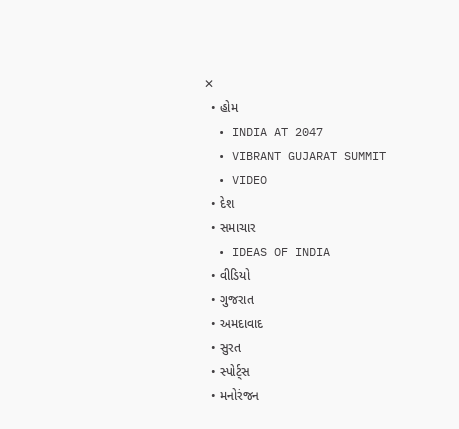✕
  • હોમ
  • INDIA AT 2047
  • VIBRANT GUJARAT SUMMIT
  • VIDEO
  • દેશ
  • સમાચાર
  • IDEAS OF INDIA
  • વીડિયો
  • ગુજરાત
  • અમદાવાદ
  • સુરત
  • સ્પોર્ટ્સ
  • મનોરંજન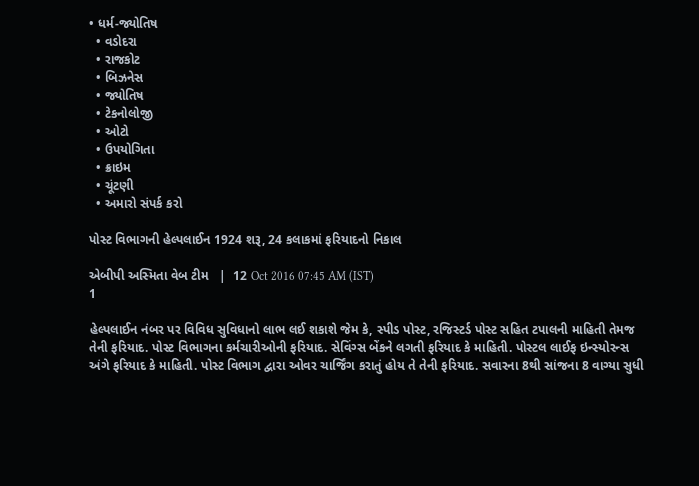• ધર્મ-જ્યોતિષ
  • વડોદરા
  • રાજકોટ
  • બિઝનેસ
  • જ્યોતિષ
  • ટેકનોલોજી
  • ઓટો
  • ઉપયોગિતા
  • ક્રાઇમ
  • ચૂંટણી
  • અમારો સંપર્ક કરો

પોસ્ટ વિભાગની હેલ્પલાઈન 1924 શરૂ, 24 કલાકમાં ફરિયાદનો નિકાલ

એબીપી અસ્મિતા વેબ ટીમ   |  12 Oct 2016 07:45 AM (IST)
1

હેલ્પલાઈન નંબર પર વિવિધ સુવિધાનો લાભ લઈ શકાશે જેમ કે, સ્પીડ પોસ્ટ, રજિસ્ટર્ડ પોસ્ટ સહિત ટપાલની માહિતી તેમજ તેની ફરિયાદ. પોસ્ટ વિભાગના કર્મચારીઓની ફરિયાદ. સેવિંગ્સ બેંકને લગતી ફરિયાદ કે માહિતી. પોસ્ટલ લાઈફ ઇન્સ્યોરન્સ અંગે ફરિયાદ કે માહિતી. પોસ્ટ વિભાગ દ્વારા ઓ‌વર ચાર્જિંગ કરાતું હોય તે તેની ફરિયાદ. સવારના 8થી સાંજના 8 વાગ્યા સુધી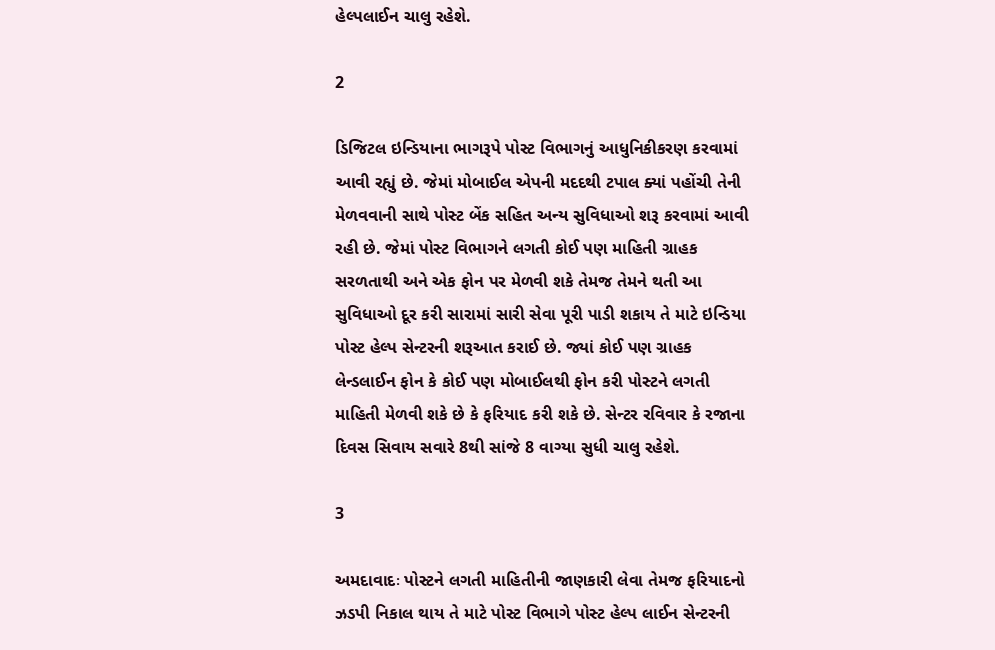હેલ્પલાઈન ચાલુ રહેશે.

2

ડિજિટલ ઇન્ડિયાના ભાગરૂપે પોસ્ટ વિભાગનું આધુનિકીકરણ કરવામાં આવી રહ્યું છે. જેમાં મોબાઈલ એપની મદદથી ટપાલ ક્યાં પહોંચી તેની મેળવવાની સાથે પોસ્ટ બેંક સહિત અન્ય સુવિધાઓ શરૂ કરવામાં આવી રહી છે. જેમાં પોસ્ટ વિભાગને લગતી કોઈ પણ માહિતી ગ્રાહક સરળતાથી અને એક ફોન પર મેળવી શકે તેમજ તેમને થતી આ સુવિધાઓ દૂર કરી સારામાં સારી સેવા પૂરી પાડી શકાય તે માટે ઇન્ડિયા પોસ્ટ હેલ્પ સેન્ટરની શરૂઆત કરાઈ છે. જ્યાં કોઈ પણ ગ્રાહક લેન્ડલાઈન ફોન કે કોઈ પણ મોબાઈલથી ફોન કરી પોસ્ટને લગતી માહિતી મેળવી શકે છે કે ફરિયાદ કરી શકે છે. સેન્ટર રવિવાર કે રજાના દિવસ સિવાય સવારે 8થી સાંજે 8 વાગ્યા સુધી ચાલુ રહેશે.

3

અમદાવાદઃ પોસ્ટને લગતી માહિતીની જાણકારી લેવા તેમજ ફરિયાદનો ઝડપી નિકાલ થાય તે માટે પોસ્ટ વિભાગે પોસ્ટ હેલ્પ લાઈન સેન્ટરની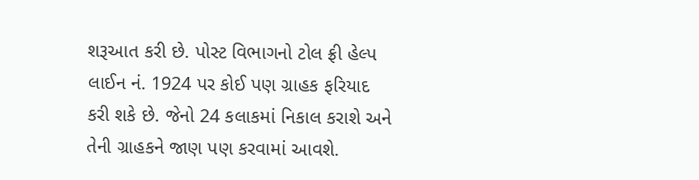શરૂઆત કરી છે. પોસ્ટ વિભાગનો ટોલ ફ્રી હેલ્પ લાઈન નં. 1924 પર કોઈ પણ ગ્રાહક ફરિયાદ કરી શકે છે. જેનો 24 કલાકમાં નિકાલ કરાશે અને તેની ગ્રાહકને જાણ પણ કરવામાં આવશે.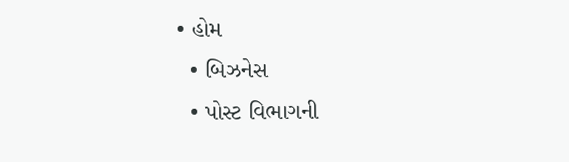• હોમ
  • બિઝનેસ
  • પોસ્ટ વિભાગની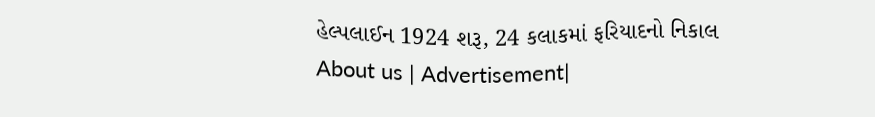હેલ્પલાઈન 1924 શરૂ, 24 કલાકમાં ફરિયાદનો નિકાલ
About us | Advertisement|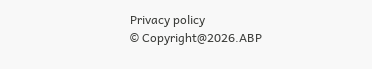Privacy policy
© Copyright@2026.ABP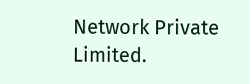Network Private Limited.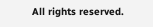All rights reserved.